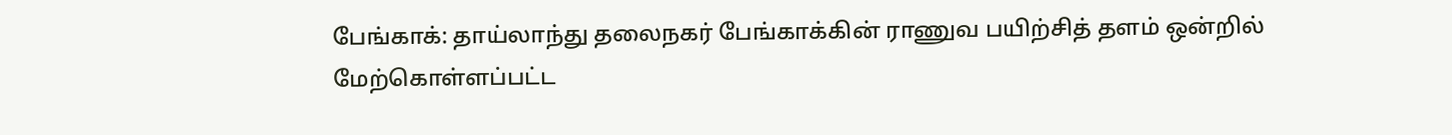பேங்காக்: தாய்லாந்து தலைநகர் பேங்காக்கின் ராணுவ பயிற்சித் தளம் ஒன்றில் மேற்கொள்ளப்பட்ட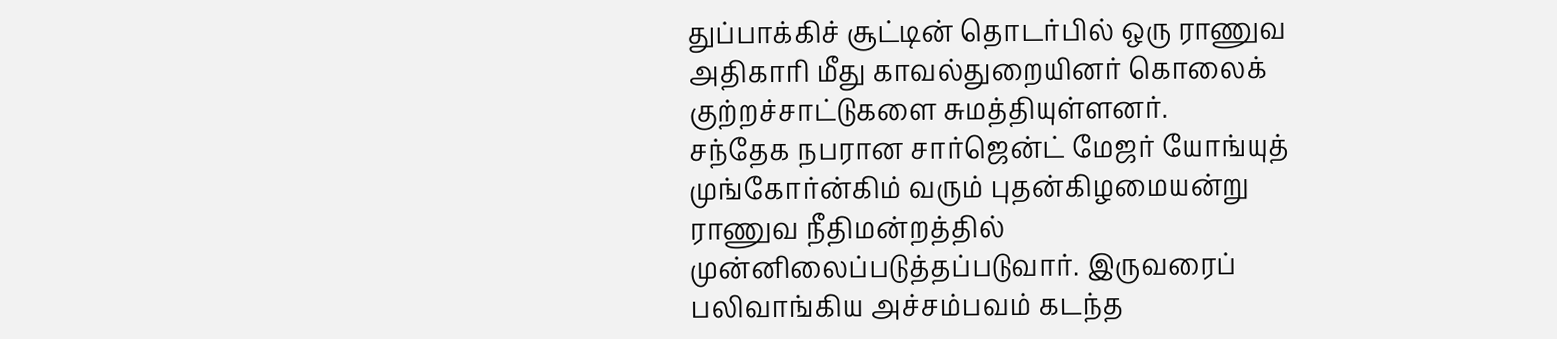துப்பாக்கிச் சூட்டின் தொடர்பில் ஒரு ராணுவ அதிகாரி மீது காவல்துறையினர் கொலைக் குற்றச்சாட்டுகளை சுமத்தியுள்ளனர்.
சந்தேக நபரான சார்ஜென்ட் மேஜர் யோங்யுத் முங்கோர்ன்கிம் வரும் புதன்கிழமையன்று ராணுவ நீதிமன்றத்தில் முன்னிலைப்படுத்தப்படுவார். இருவரைப் பலிவாங்கிய அச்சம்பவம் கடந்த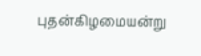புதன்கிழமையன்று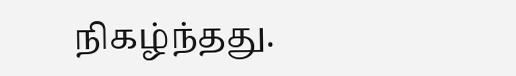நிகழ்ந்தது.